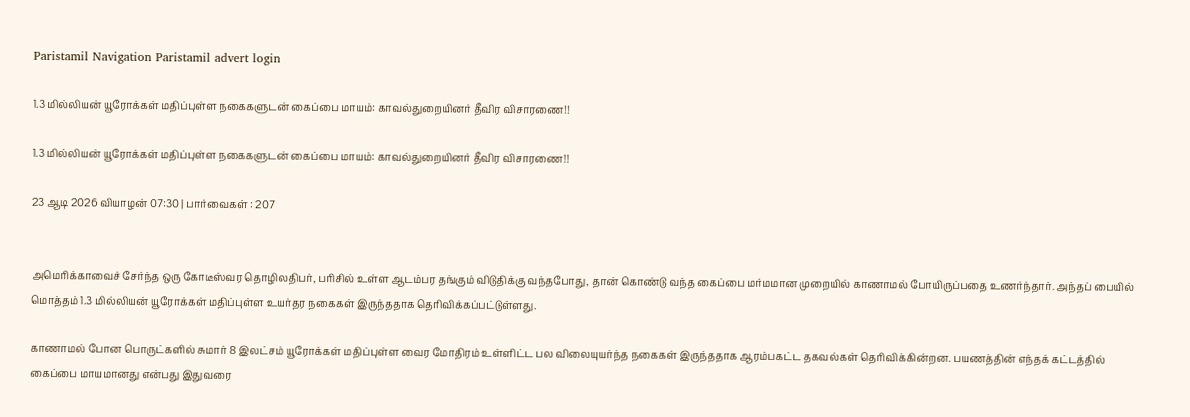Paristamil Navigation Paristamil advert login

1.3 மில்லியன் யூரோக்கள் மதிப்புள்ள நகைகளுடன் கைப்பை மாயம்: காவல்துறையினர் தீவிர விசாரணை!!

1.3 மில்லியன் யூரோக்கள் மதிப்புள்ள நகைகளுடன் கைப்பை மாயம்: காவல்துறையினர் தீவிர விசாரணை!!

23 ஆடி 2026 வியாழன் 07:30 | பார்வைகள் : 207


அமெரிக்காவைச் சேர்ந்த ஒரு கோடீஸ்வர தொழிலதிபர், பரிசில் உள்ள ஆடம்பர தங்கும் விடுதிக்கு வந்தபோது, தான் கொண்டு வந்த கைப்பை மர்மமான முறையில் காணாமல் போயிருப்பதை உணர்ந்தார். அந்தப் பையில் மொத்தம் 1.3 மில்லியன் யூரோக்கள் மதிப்புள்ள உயர்தர நகைகள் இருந்ததாக தெரிவிக்கப்பட்டுள்ளது.

காணாமல் போன பொருட்களில் சுமார் 8 இலட்சம் யூரோக்கள் மதிப்புள்ள வைர மோதிரம் உள்ளிட்ட பல விலையுயர்ந்த நகைகள் இருந்ததாக ஆரம்பகட்ட தகவல்கள் தெரிவிக்கின்றன. பயணத்தின் எந்தக் கட்டத்தில் கைப்பை மாயமானது என்பது இதுவரை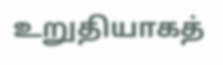உறுதியாகத்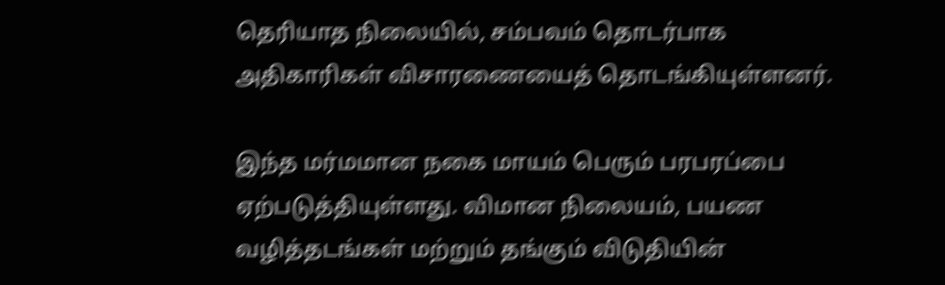தெரியாத நிலையில், சம்பவம் தொடர்பாக அதிகாரிகள் விசாரணையைத் தொடங்கியுள்ளனர்.

இந்த மர்மமான நகை மாயம் பெரும் பரபரப்பை ஏற்படுத்தியுள்ளது. விமான நிலையம், பயண வழித்தடங்கள் மற்றும் தங்கும் விடுதியின்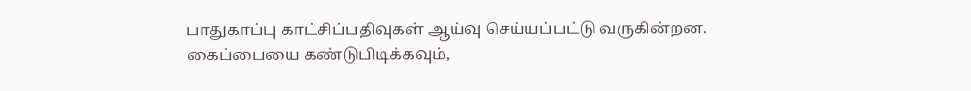பாதுகாப்பு காட்சிப்பதிவுகள் ஆய்வு செய்யப்பட்டு வருகின்றன. கைப்பையை கண்டுபிடிக்கவும்,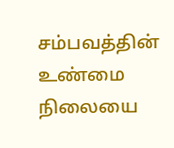சம்பவத்தின் உண்மை நிலையை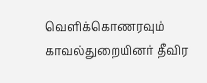வெளிக்கொணரவும் காவல்துறையினர் தீவிர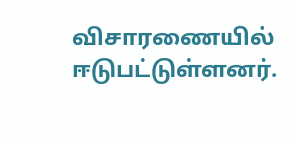விசாரணையில் ஈடுபட்டுள்ளனர்.